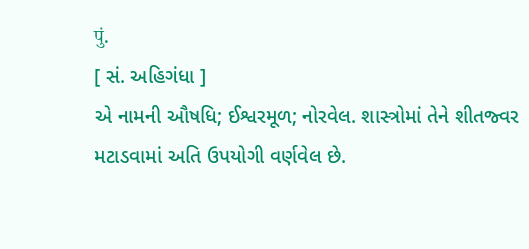पुं.
[ સં. અહિગંધા ]
એ નામની ઔષધિ; ઈશ્વરમૂળ; નોરવેલ. શાસ્ત્રોમાં તેને શીતજ્વર મટાડવામાં અતિ ઉપયોગી વર્ણવેલ છે.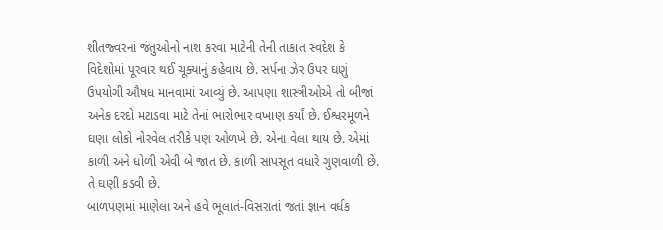શીતજ્વરનાં જંતુઓનો નાશ કરવા માટેની તેની તાકાત સ્વદેશ કે વિદેશોમાં પૂરવાર થઈ ચૂક્યાનું કહેવાય છે. સર્પના ઝેર ઉપર ઘણું ઉપયોગી ઔષધ માનવામાં આવ્યું છે. આપણા શાસ્ત્રીઓએ તો બીજાં અનેક દરદો મટાડવા માટે તેનાં ભારોભાર વખાણ કર્યાં છે. ઈશ્વરમૂળને ઘણા લોકો નોરવેલ તરીકે પણ ઓળખે છે. એના વેલા થાય છે. એમાં કાળી અને ધોળી એવી બે જાત છે. કાળી સાપસૂત વધારે ગુણવાળી છે. તે ઘણી કડવી છે.
બાળપણમાં માણેલા અને હવે ભૂલાતં-વિસરાતાં જતાં જ્ઞાન વર્ધક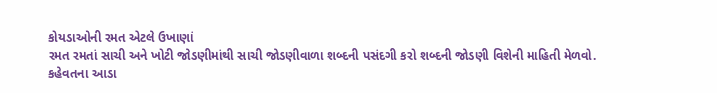કોયડાઓની રમત એટલે ઉખાણાં
રમત રમતાં સાચી અને ખોટી જોડણીમાંથી સાચી જોડણીવાળા શબ્દની પસંદગી કરો શબ્દની જોડણી વિશેની માહિતી મેળવો.
કહેવતના આડા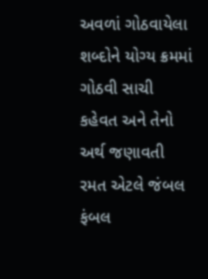અવળાં ગોઠવાયેલા શબ્દોને યોગ્ય ક્રમમાં ગોઠવી સાચી કહેવત અને તેનો અર્થ જણાવતી રમત એટલે જંબલ ફંબલ